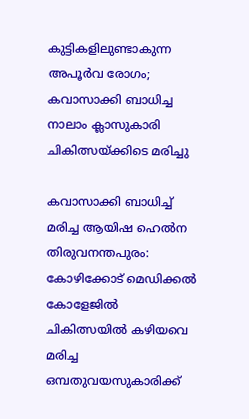കുട്ടികളിലുണ്ടാകുന്ന അപൂർവ രോഗം; കവാസാക്കി ബാധിച്ച നാലാം ക്ലാസുകാരി ചികിത്സയ്ക്കിടെ മരിച്ചു

കവാസാക്കി ബാധിച്ച് മരിച്ച ആയിഷ ഹെൽന
തിരുവനന്തപുരം: കോഴിക്കോട് മെഡിക്കൽ കോളേജിൽ ചികിത്സയിൽ കഴിയവെ മരിച്ച ഒമ്പതുവയസുകാരിക്ക്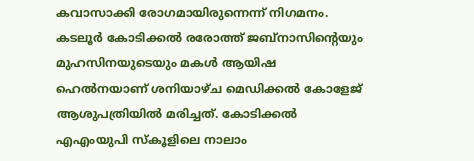കവാസാക്കി രോഗമായിരുന്നെന്ന് നിഗമനം. കടലൂർ കോടിക്കൽ രരോത്ത് ജബ്നാസിന്റെയും മുഹസിനയുടെയും മകൾ ആയിഷ ഹെൽനയാണ് ശനിയാഴ്ച മെഡിക്കൽ കോളേജ് ആശുപത്രിയിൽ മരിച്ചത്. കോടിക്കൽ എഎംയുപി സ്കൂളിലെ നാലാം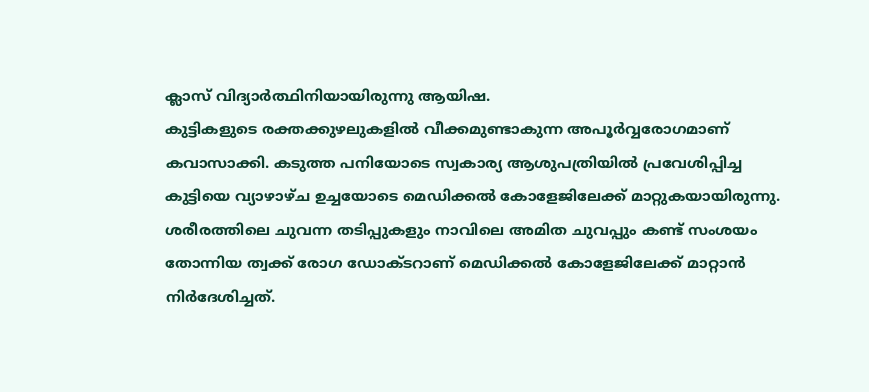ക്ലാസ് വിദ്യാർത്ഥിനിയായിരുന്നു ആയിഷ.
കുട്ടികളുടെ രക്തക്കുഴലുകളിൽ വീക്കമുണ്ടാകുന്ന അപൂർവ്വരോഗമാണ് കവാസാക്കി. കടുത്ത പനിയോടെ സ്വകാര്യ ആശുപത്രിയിൽ പ്രവേശിപ്പിച്ച കുട്ടിയെ വ്യാഴാഴ്ച ഉച്ചയോടെ മെഡിക്കൽ കോളേജിലേക്ക് മാറ്റുകയായിരുന്നു. ശരീരത്തിലെ ചുവന്ന തടിപ്പുകളും നാവിലെ അമിത ചുവപ്പും കണ്ട് സംശയം തോന്നിയ ത്വക്ക് രോഗ ഡോക്ടറാണ് മെഡിക്കൽ കോളേജിലേക്ക് മാറ്റാൻ നിർദേശിച്ചത്.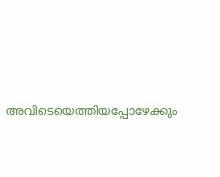അവിടെയെത്തിയപ്പോഴേക്കും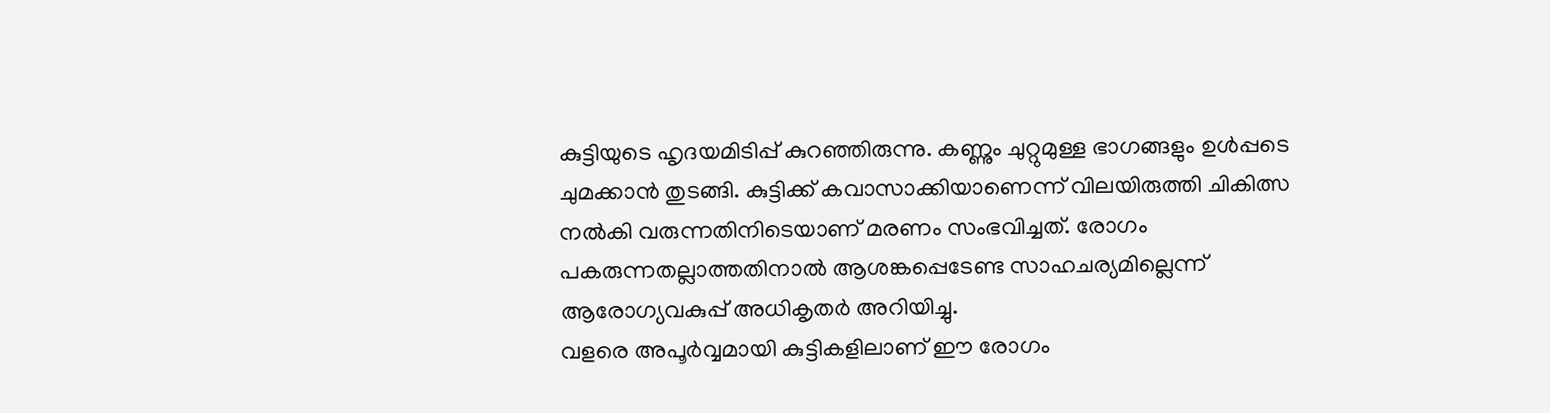കുട്ടിയുടെ ഹൃദയമിടിപ്പ് കുറഞ്ഞിരുന്നു. കണ്ണും ചുറ്റുമുള്ള ഭാഗങ്ങളും ഉൾപ്പടെ ചുമക്കാൻ തുടങ്ങി. കുട്ടിക്ക് കവാസാക്കിയാണെന്ന് വിലയിരുത്തി ചികിത്സ നൽകി വരുന്നതിനിടെയാണ് മരണം സംഭവിച്ചത്. രോഗം പകരുന്നതല്ലാത്തതിനാൽ ആശങ്കപ്പെടേണ്ട സാഹചര്യമില്ലെന്ന് ആരോഗ്യവകുപ്പ് അധികൃതർ അറിയിച്ചു.
വളരെ അപൂർവ്വമായി കുട്ടികളിലാണ് ഈ രോഗം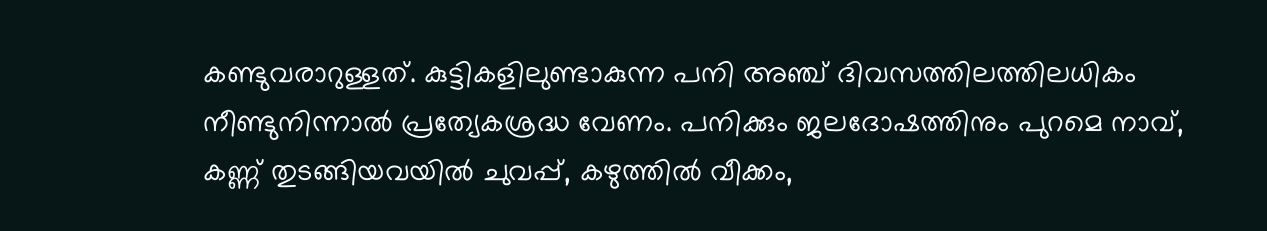കണ്ടുവരാറുള്ളത്. കുട്ടികളിലുണ്ടാകുന്ന പനി അഞ്ച് ദിവസത്തിലത്തിലധികം നീണ്ടുനിന്നാൽ പ്രത്യേകശ്രദ്ധ വേണം. പനിക്കും ജലദോഷത്തിനും പുറമെ നാവ്, കണ്ണ് തുടങ്ങിയവയിൽ ചുവപ്പ്, കഴുത്തിൽ വീക്കം,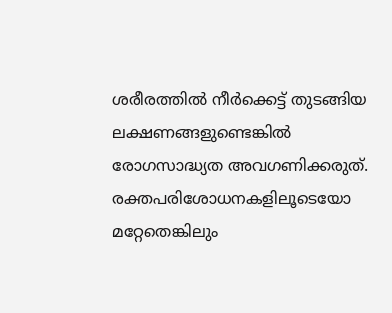ശരീരത്തിൽ നീർക്കെട്ട് തുടങ്ങിയ ലക്ഷണങ്ങളുണ്ടെങ്കിൽ രോഗസാദ്ധ്യത അവഗണിക്കരുത്. രക്തപരിശോധനകളിലൂടെയോ മറ്റേതെങ്കിലും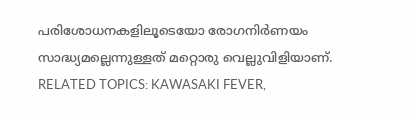പരിശോധനകളിലൂടെയോ രോഗനിർണയം സാദ്ധ്യമല്ലെന്നുള്ളത് മറ്റൊരു വെല്ലുവിളിയാണ്.
RELATED TOPICS: KAWASAKI FEVER,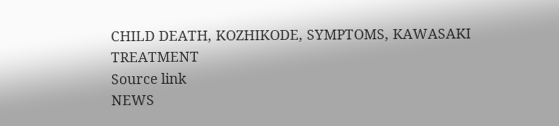CHILD DEATH, KOZHIKODE, SYMPTOMS, KAWASAKI TREATMENT
Source link
NEWS